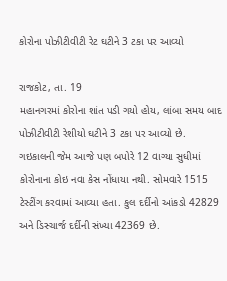કોરોના પોઝીટીવીટી રેટ ઘટીને 3 ટકા પર આવ્યો

રાજકોટ, તા. 19
મહાનગરમાં કોરોના શાંત પડી ગયો હોય, લાંબા સમય બાદ પોઝીટીવીટી રેશીયો ઘટીને 3 ટકા પર આવ્યો છે. ગઇકાલની જેમ આજે પણ બપોરે 12 વાગ્યા સુધીમાં કોરોનાના કોઇ નવા કેસ નોંધાયા નથી. સોમવારે 1515 ટેસ્ટીંગ કરવામાં આવ્યા હતા. કુલ દર્દીનો આંકડો 42829 અને ડિસ્ચાર્જ દર્દીની સંખ્યા 42369 છે.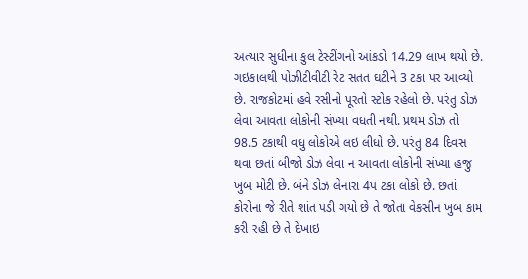અત્યાર સુધીના કુલ ટેસ્ટીંગનો આંકડો 14.29 લાખ થયો છે. ગઇકાલથી પોઝીટીવીટી રેટ સતત ઘટીને 3 ટકા પર આવ્યો છે. રાજકોટમાં હવે રસીનો પૂરતો સ્ટોક રહેલો છે. પરંતુ ડોઝ લેવા આવતા લોકોની સંખ્યા વધતી નથી. પ્રથમ ડોઝ તો 98.5 ટકાથી વધુ લોકોએ લઇ લીધો છે. પરંતુ 84 દિવસ થવા છતાં બીજો ડોઝ લેવા ન આવતા લોકોની સંખ્યા હજુ ખુબ મોટી છે. બંને ડોઝ લેનારા 4પ ટકા લોકો છે. છતાં કોરોના જે રીતે શાંત પડી ગયો છે તે જોતા વેકસીન ખુબ કામ કરી રહી છે તે દેખાઇ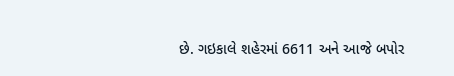છે. ગઇકાલે શહેરમાં 6611 અને આજે બપોર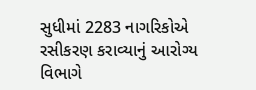સુધીમાં 2283 નાગરિકોએ રસીકરણ કરાવ્યાનું આરોગ્ય વિભાગે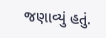જણાવ્યું હતું.